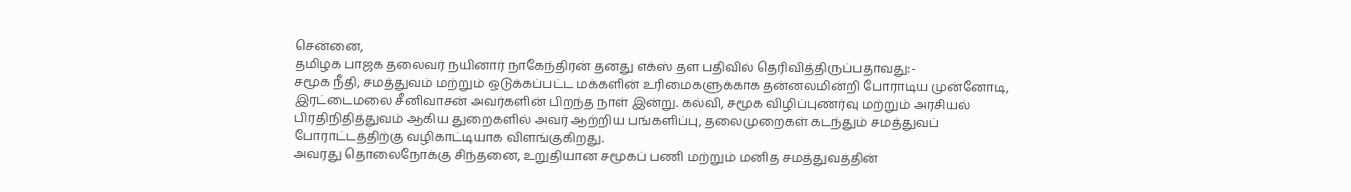சென்னை,
தமிழக பாஜக தலைவர் நயினார் நாகேந்திரன் தனது எக்ஸ் தள பதிவில் தெரிவித்திருப்பதாவது:-
சமூக நீதி, சமத்துவம் மற்றும் ஒடுக்கப்பட்ட மக்களின் உரிமைகளுக்காக தன்னலமின்றி போராடிய முன்னோடி, இரட்டைமலை சீனிவாசன் அவர்களின் பிறந்த நாள் இன்று. கல்வி, சமூக விழிப்புணர்வு மற்றும் அரசியல் பிரதிநிதித்துவம் ஆகிய துறைகளில் அவர் ஆற்றிய பங்களிப்பு, தலைமுறைகள் கடந்தும் சமத்துவப் போராட்டத்திற்கு வழிகாட்டியாக விளங்குகிறது.
அவரது தொலைநோக்கு சிந்தனை, உறுதியான சமூகப் பணி மற்றும் மனித சமத்துவத்தின்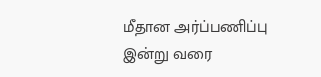மீதான அர்ப்பணிப்பு இன்று வரை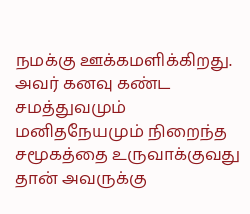நமக்கு ஊக்கமளிக்கிறது. அவர் கனவு கண்ட சமத்துவமும் மனிதநேயமும் நிறைந்த சமூகத்தை உருவாக்குவது தான் அவருக்கு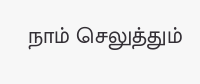நாம் செலுத்தும்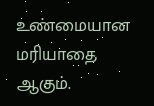உண்மையான மரியாதை ஆகும்.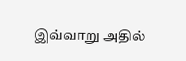இவ்வாறு அதில்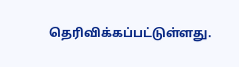தெரிவிக்கப்பட்டுள்ளது.